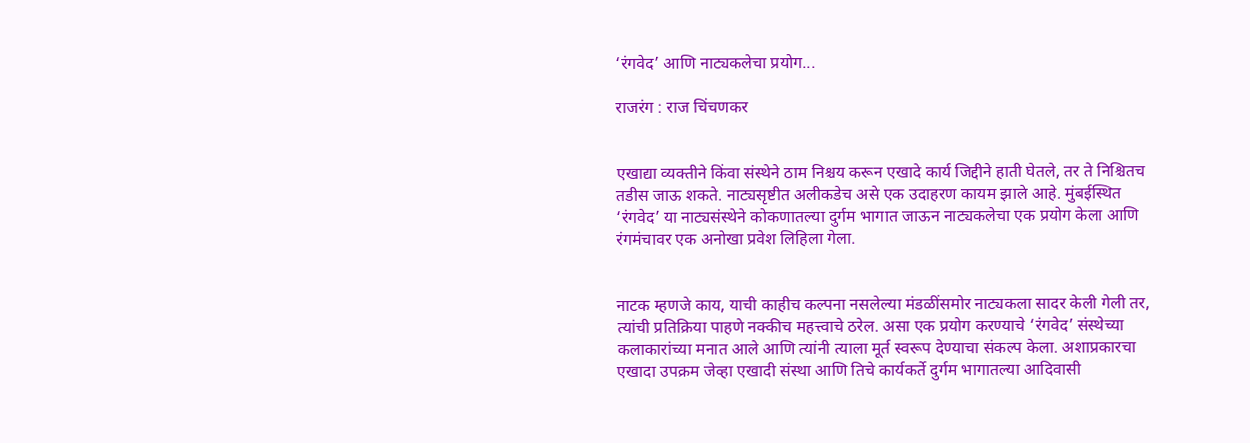‘रंगवेद’ आणि नाट्यकलेचा प्रयोग...

राजरंग : राज चिंचणकर


एखाद्या व्यक्तीने किंवा संस्थेने ठाम निश्चय करून एखादे कार्य जिद्दीने हाती घेतले, तर ते निश्चितच तडीस जाऊ शकते. नाट्यसृष्टीत अलीकडेच असे एक उदाहरण कायम झाले आहे. मुंबईस्थित ‘रंगवेद’ या नाट्यसंस्थेने कोकणातल्या दुर्गम भागात जाऊन नाट्यकलेचा एक प्रयोग केला आणि रंगमंचावर एक अनोखा प्रवेश लिहिला गेला.


नाटक म्हणजे काय, याची काहीच कल्पना नसलेल्या मंडळींसमोर नाट्यकला सादर केली गेली तर, त्यांची प्रतिक्रिया पाहणे नक्कीच महत्त्वाचे ठरेल. असा एक प्रयोग करण्याचे ‘रंगवेद’ संस्थेच्या कलाकारांच्या मनात आले आणि त्यांनी त्याला मूर्त स्वरूप देण्याचा संकल्प केला. अशाप्रकारचा एखादा उपक्रम जेव्हा एखादी संस्था आणि तिचे कार्यकर्ते दुर्गम भागातल्या आदिवासी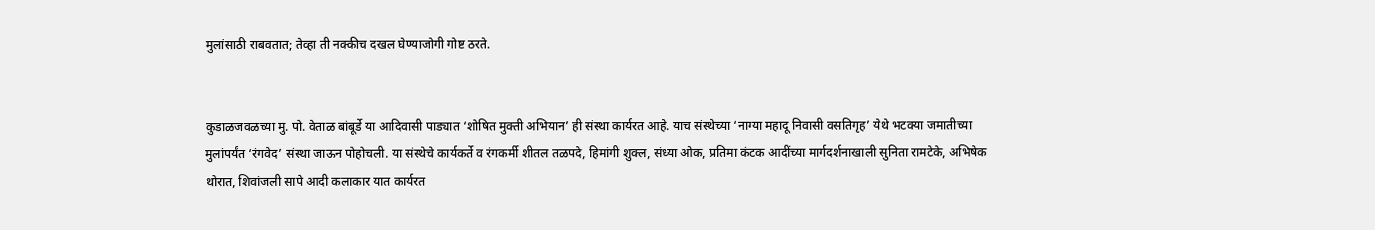मुलांसाठी राबवतात; तेव्हा ती नक्कीच दखल घेण्याजोगी गोष्ट ठरते.


कुडाळजवळच्या मु. पो. वेताळ बांबूर्डे या आदिवासी पाड्यात ‘शोषित मुक्ती अभियान’ ही संस्था कार्यरत आहे. याच संस्थेच्या ‘नाग्या महादू निवासी वसतिगृह’ येथे भटक्या जमातीच्या मुलांपर्यंत ‘रंगवेद’ संस्था जाऊन पोहोचली. या संस्थेचे कार्यकर्ते व रंगकर्मी शीतल तळपदे, हिमांगी शुक्ल, संध्या ओक, प्रतिमा कंटक आदींच्या मार्गदर्शनाखाली सुनिता रामटेके, अभिषेक थोरात, शिवांजली सापे आदी कलाकार यात कार्यरत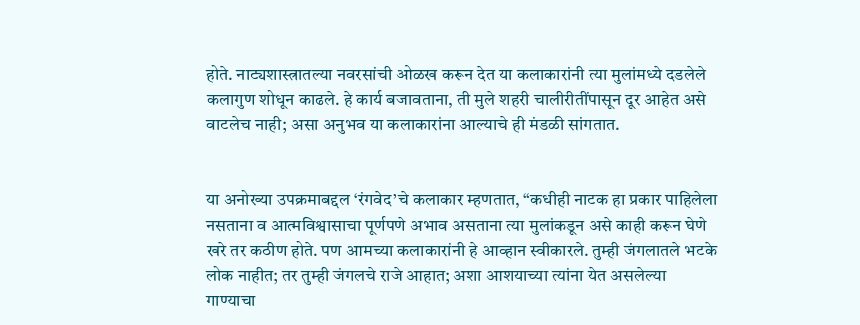होते. नाट्यशास्त्रातल्या नवरसांची ओळख करून देत या कलाकारांनी त्या मुलांमध्ये दडलेले कलागुण शोधून काढले. हे कार्य बजावताना, ती मुले शहरी चालीरीतींपासून दूर आहेत असे वाटलेच नाही; असा अनुभव या कलाकारांना आल्याचे ही मंडळी सांगतात.


या अनोख्या उपक्रमाबद्दल ‘रंगवेद’चे कलाकार म्हणतात, “कधीही नाटक हा प्रकार पाहिलेला नसताना व आत्मविश्वासाचा पूर्णपणे अभाव असताना त्या मुलांकडून असे काही करून घेणे खरे तर कठीण होते. पण आमच्या कलाकारांनी हे आव्हान स्वीकारले. तुम्ही जंगलातले भटके लोक नाहीत; तर तुम्ही जंगलचे राजे आहात; अशा आशयाच्या त्यांना येत असलेल्या गाण्याचा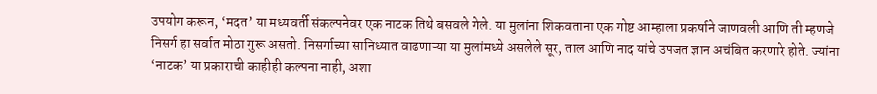उपयोग करून, ‘मदत’ या मध्यवर्ती संकल्पनेवर एक नाटक तिथे बसवले गेले. या मुलांना शिकवताना एक गोष्ट आम्हाला प्रकर्षाने जाणवली आणि ती म्हणजे निसर्ग हा सर्वात मोठा गुरू असतो. निसर्गाच्या सानिध्यात वाढणाऱ्या या मुलांमध्ये असलेले सूर, ताल आणि नाद यांचे उपजत ज्ञान अचंबित करणारे होते. ज्यांना ‘नाटक’ या प्रकाराची काहीही कल्पना नाही, अशा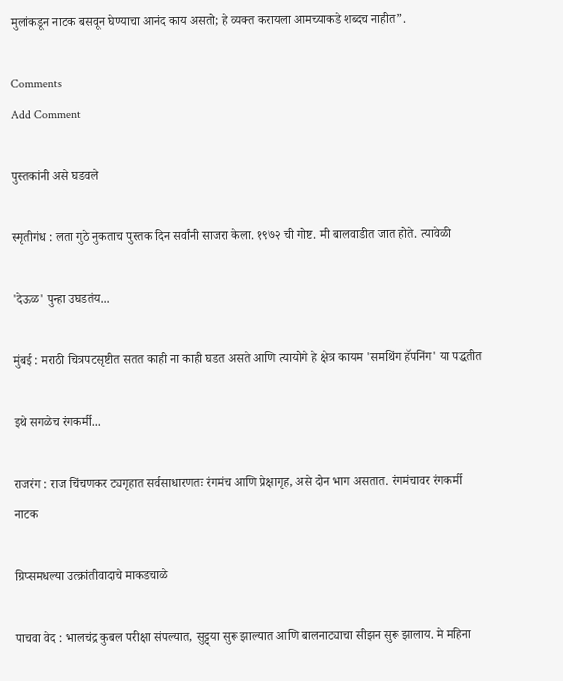मुलांकडून नाटक बसवून घेण्याचा आनंद काय असतो; हे व्यक्त करायला आमच्याकडे शब्दच नाहीत”.

Comments
Add Comment

पुस्तकांनी असे घडवले

स्मृतीगंध : लता गुठे नुकताच पुस्तक दिन सर्वांनी साजरा केला. १९७२ ची गोष्ट. मी बालवाडीत जात होते. त्यावेळी

'देऊळ' पुन्हा उघडतंय...

मुंबई : मराठी चित्रपटसृष्टीत सतत काही ना काही घडत असते आणि त्यायोगे हे क्षेत्र कायम 'समथिंग हॅपनिंग' या पद्धतीत

इथे सगळेच रंगकर्मी...

राजरंग : राज चिंचणकर ट्यगृहात सर्वसाधारणतः रंगमंच आणि प्रेक्षागृह, असे दोन भाग असतात. रंगमंचावर रंगकर्मी नाटक

ग्रिप्समधल्या उत्क्रांतीवादाचे माकडचाळे

पाचवा वेद : भालचंद्र कुबल परीक्षा संपल्यात, सुट्ट्या सुरू झाल्यात आणि बालनाट्याचा सीझन सुरू झालाय. मे महिना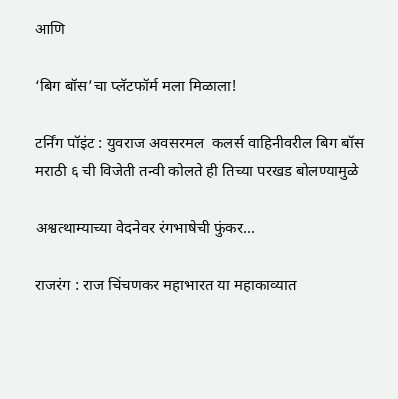आणि

‘बिग बॉस’चा प्लॅटफॉर्म मला मिळाला!

टर्निंग पॉइंट : युवराज अवसरमल  कलर्स वाहिनीवरील बिग बॉस मराठी ६ ची विजेती तन्वी कोलते ही तिच्या परखड बोलण्यामुळे

अश्वत्थाम्याच्या वेदनेवर रंगभाषेची फुंकर...

राजरंग : राज चिंचणकर महाभारत या महाकाव्यात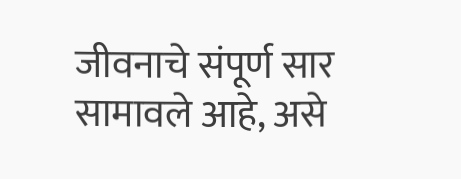जीवनाचे संपूर्ण सार सामावले आहे, असे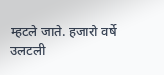म्हटले जाते. हजारो वर्षे उलटली